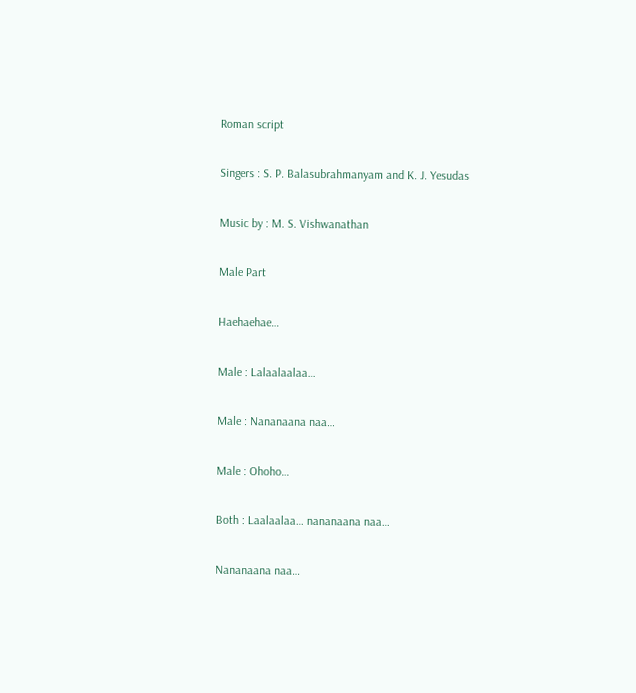Roman script

Singers : S. P. Balasubrahmanyam and K. J. Yesudas

Music by : M. S. Vishwanathan

Male Part

Haehaehae…

Male : Lalaalaalaa…

Male : Nananaana naa…

Male : Ohoho…

Both : Laalaalaa… nananaana naa…

Nananaana naa…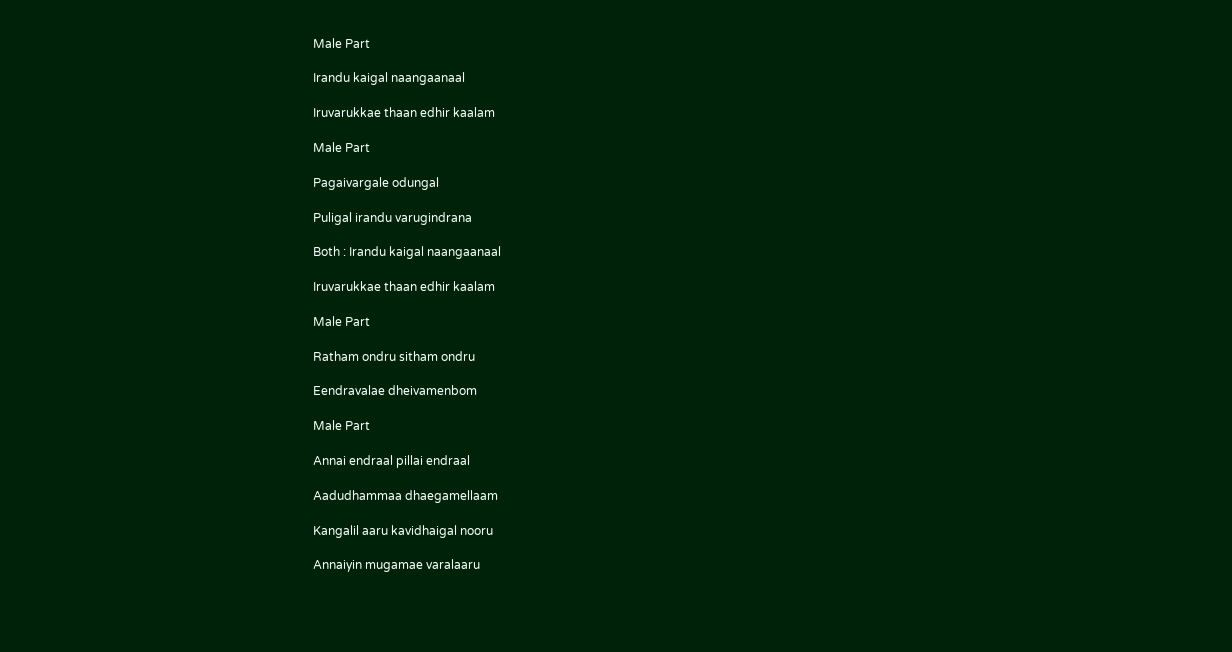Male Part

Irandu kaigal naangaanaal

Iruvarukkae thaan edhir kaalam

Male Part

Pagaivargale odungal

Puligal irandu varugindrana

Both : Irandu kaigal naangaanaal

Iruvarukkae thaan edhir kaalam

Male Part

Ratham ondru sitham ondru

Eendravalae dheivamenbom

Male Part

Annai endraal pillai endraal

Aadudhammaa dhaegamellaam

Kangalil aaru kavidhaigal nooru

Annaiyin mugamae varalaaru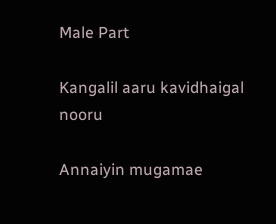Male Part

Kangalil aaru kavidhaigal nooru

Annaiyin mugamae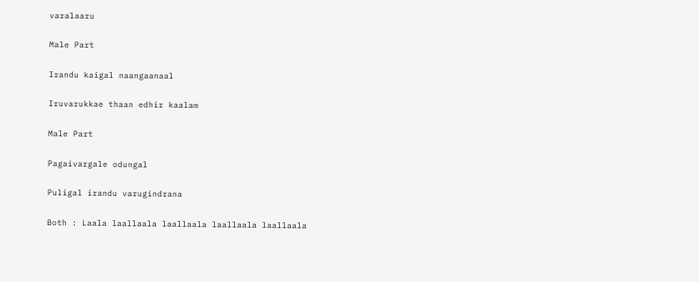varalaaru

Male Part

Irandu kaigal naangaanaal

Iruvarukkae thaan edhir kaalam

Male Part

Pagaivargale odungal

Puligal irandu varugindrana

Both : Laala laallaala laallaala laallaala laallaala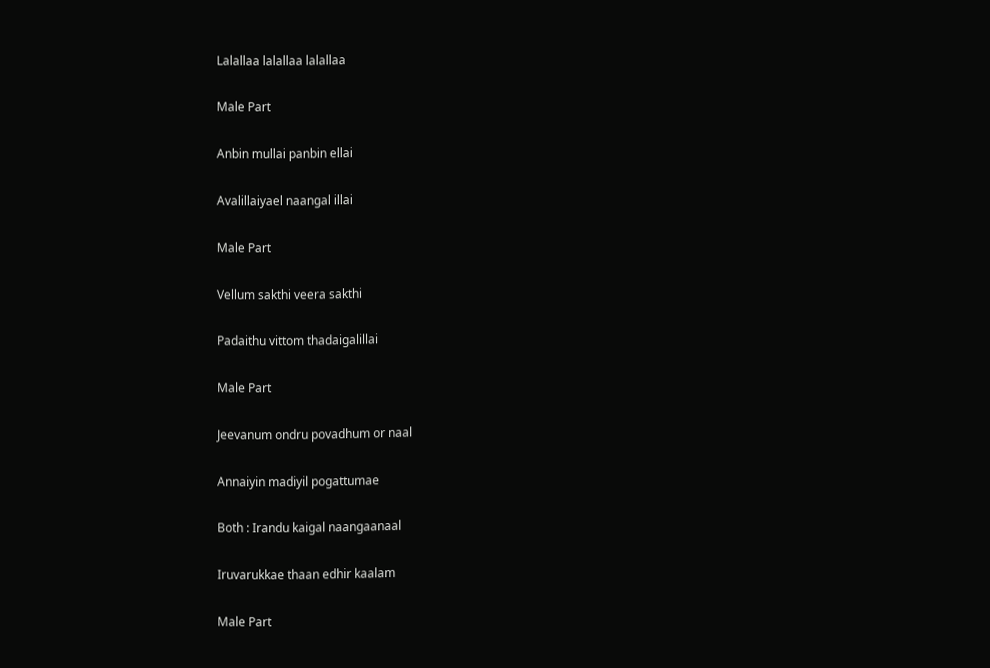Lalallaa lalallaa lalallaa

Male Part

Anbin mullai panbin ellai

Avalillaiyael naangal illai

Male Part

Vellum sakthi veera sakthi

Padaithu vittom thadaigalillai

Male Part

Jeevanum ondru povadhum or naal

Annaiyin madiyil pogattumae

Both : Irandu kaigal naangaanaal

Iruvarukkae thaan edhir kaalam

Male Part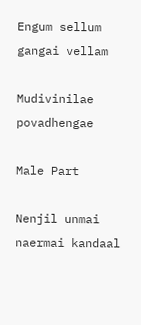Engum sellum gangai vellam

Mudivinilae povadhengae

Male Part

Nenjil unmai naermai kandaal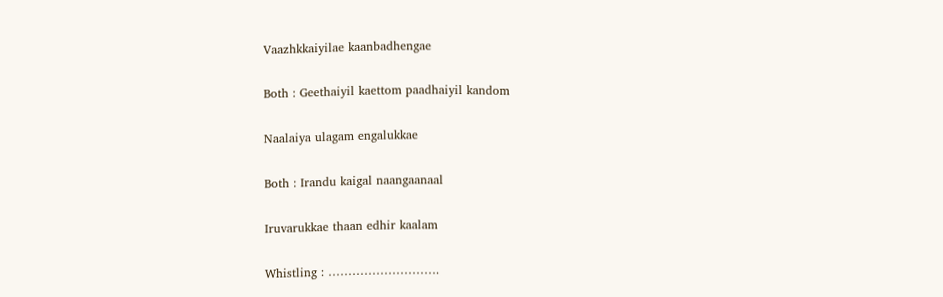Vaazhkkaiyilae kaanbadhengae

Both : Geethaiyil kaettom paadhaiyil kandom

Naalaiya ulagam engalukkae

Both : Irandu kaigal naangaanaal

Iruvarukkae thaan edhir kaalam

Whistling : ……………………….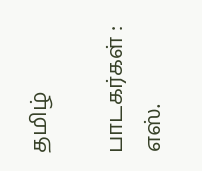தமிழ்

பாடகர்கள் : எஸ்.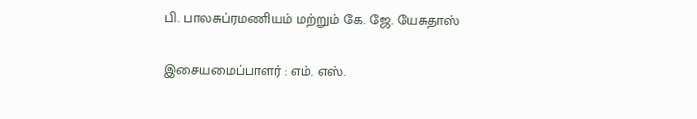பி. பாலசுப்ரமணியம் மற்றும் கே. ஜே. யேசுதாஸ்

இசையமைப்பாளர் : எம். எஸ்.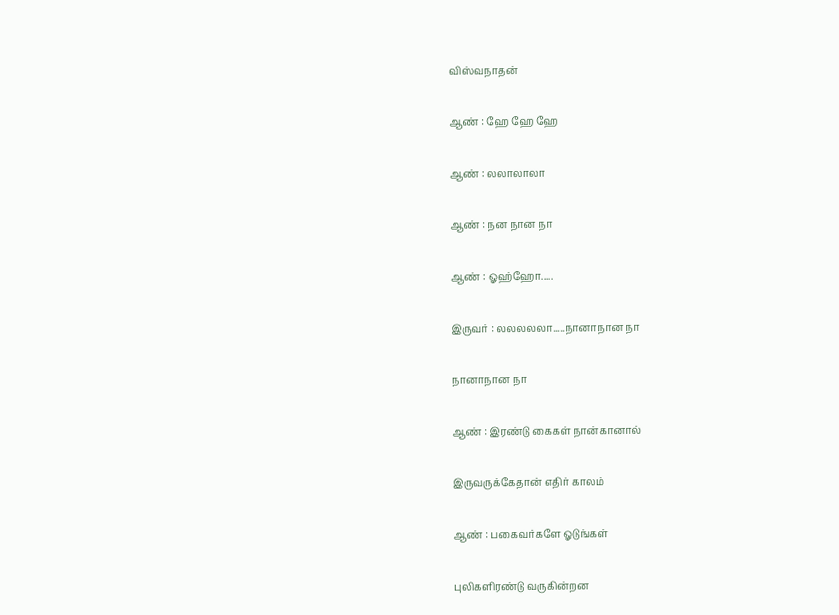விஸ்வநாதன்

ஆண் : ஹே ஹே ஹே

ஆண் : லலாலாலா

ஆண் : நன நான நா

ஆண் : ஓஹ்ஹோ.....

இருவர் : லலலலலா.....நானாநான நா

நானாநான நா

ஆண் : இரண்டு கைகள் நான்கானால்

இருவருக்கேதான் எதிர் காலம்

ஆண் : பகைவர்களே ஓடுங்கள்

புலிகளிரண்டு வருகின்றன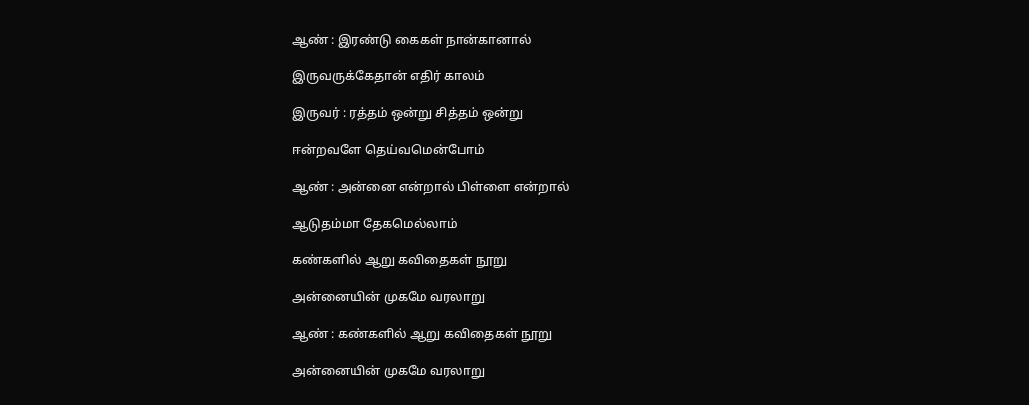ஆண் : இரண்டு கைகள் நான்கானால்

இருவருக்கேதான் எதிர் காலம்

இருவர் : ரத்தம் ஒன்று சித்தம் ஒன்று

ஈன்றவளே தெய்வமென்போம்

ஆண் : அன்னை என்றால் பிள்ளை என்றால்

ஆடுதம்மா தேகமெல்லாம்

கண்களில் ஆறு கவிதைகள் நூறு

அன்னையின் முகமே வரலாறு

ஆண் : கண்களில் ஆறு கவிதைகள் நூறு

அன்னையின் முகமே வரலாறு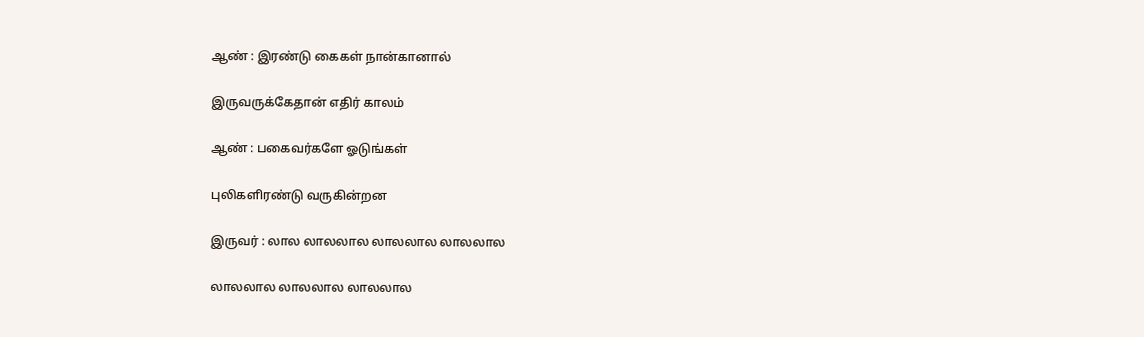ஆண் : இரண்டு கைகள் நான்கானால்

இருவருக்கேதான் எதிர் காலம்

ஆண் : பகைவர்களே ஓடுங்கள்

புலிகளிரண்டு வருகின்றன

இருவர் : லால லாலலால லாலலால லாலலால

லாலலால லாலலால லாலலால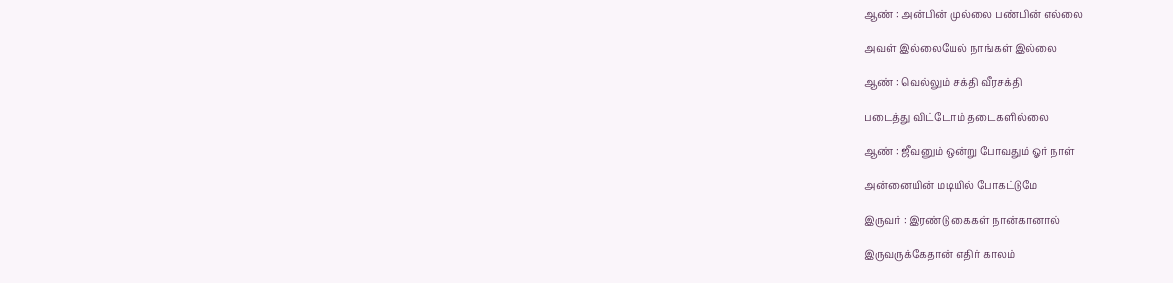ஆண் : அன்பின் முல்லை பண்பின் எல்லை

அவள் இல்லையேல் நாங்கள் இல்லை

ஆண் : வெல்லும் சக்தி வீரசக்தி

படைத்து விட்டோம் தடைகளில்லை

ஆண் : ஜீவனும் ஒன்று போவதும் ஓர் நாள்

அன்னையின் மடியில் போகட்டுமே

இருவர் : இரண்டு கைகள் நான்கானால்

இருவருக்கேதான் எதிர் காலம்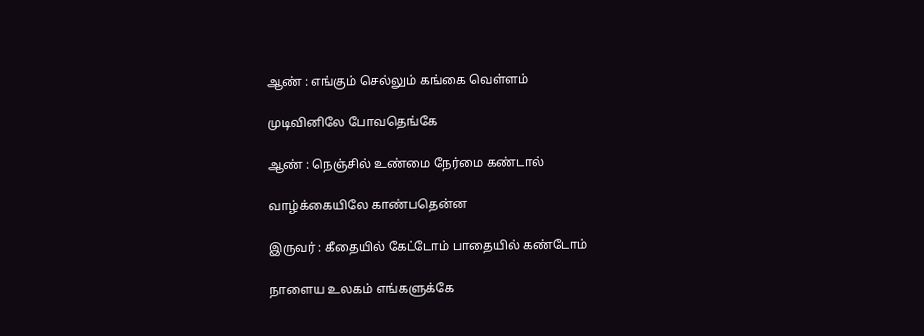ஆண் : எங்கும் செல்லும் கங்கை வெள்ளம்

முடிவினிலே போவதெங்கே

ஆண் : நெஞ்சில் உண்மை நேர்மை கண்டால்

வாழ்க்கையிலே காண்பதென்ன

இருவர் : கீதையில் கேட்டோம் பாதையில் கண்டோம்

நாளைய உலகம் எங்களுக்கே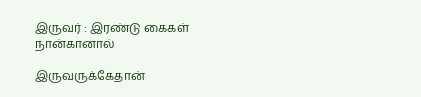இருவர் : இரண்டு கைகள் நான்கானால்

இருவருக்கேதான்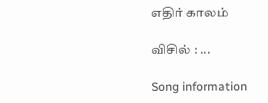எதிர் காலம்

விசில் : ...

Song information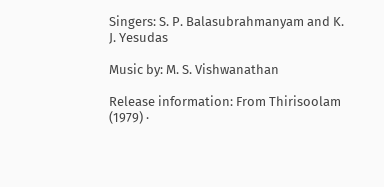Singers: S. P. Balasubrahmanyam and K. J. Yesudas

Music by: M. S. Vishwanathan

Release information: From Thirisoolam (1979) ·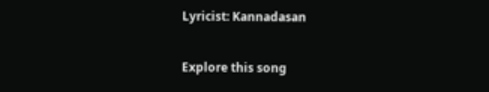Lyricist: Kannadasan

Explore this song